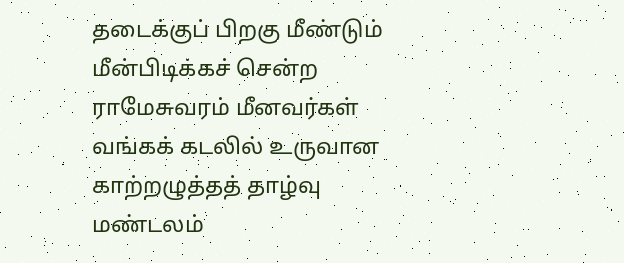தடைக்குப் பிறகு மீண்டும் மீன்பிடிக்கச் சென்ற ராமேசுவரம் மீனவர்கள்
வங்கக் கடலில் உருவான காற்றழுத்தத் தாழ்வு மண்டலம்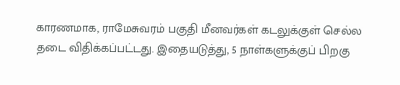காரணமாக, ராமேசுவரம் பகுதி மீனவர்கள் கடலுக்குள் செல்ல தடை விதிக்கப்பட்டது. இதையடுத்து, 5 நாள்களுக்குப் பிறகு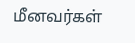மீனவர்கள்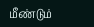மீண்டும்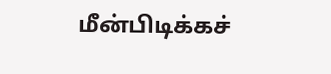மீன்பிடிக்கச்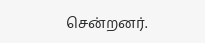சென்றனர்.